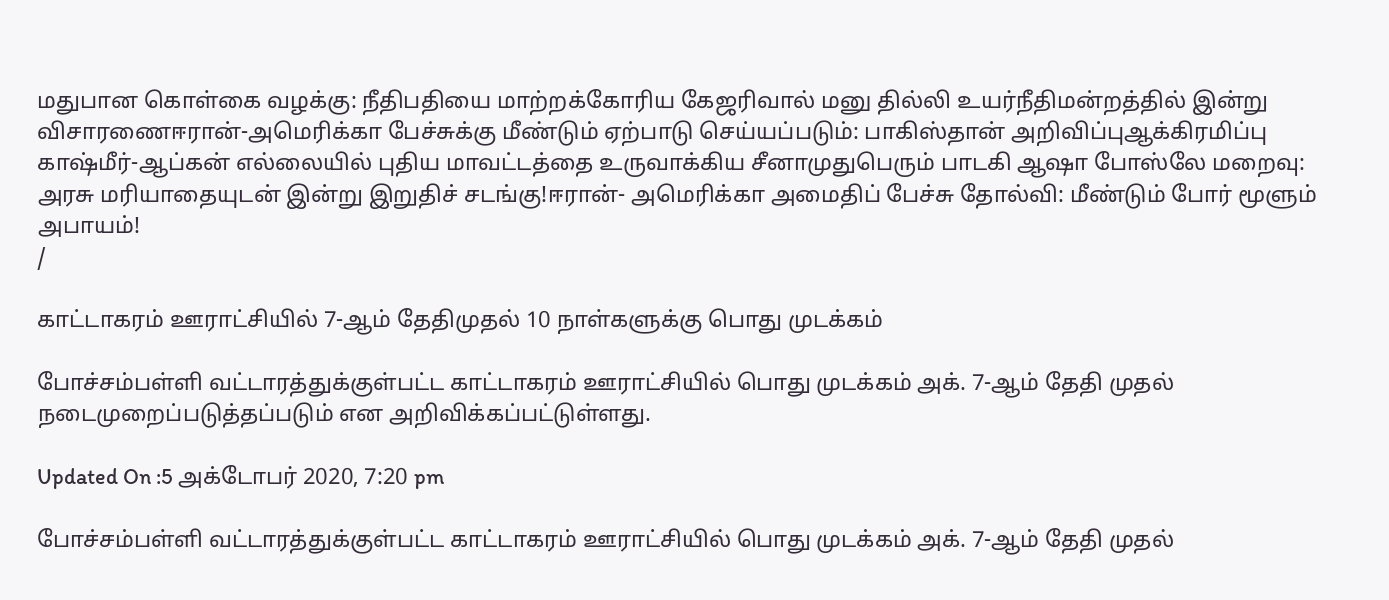மதுபான கொள்கை வழக்கு: நீதிபதியை மாற்றக்கோரிய கேஜரிவால் மனு தில்லி உயர்நீதிமன்றத்தில் இன்று விசாரணைஈரான்-அமெரிக்கா பேச்சுக்கு மீண்டும் ஏற்பாடு செய்யப்படும்: பாகிஸ்தான் அறிவிப்புஆக்கிரமிப்பு காஷ்மீர்-ஆப்கன் எல்லையில் புதிய மாவட்டத்தை உருவாக்கிய சீனாமுதுபெரும் பாடகி ஆஷா போஸ்லே மறைவு: அரசு மரியாதையுடன் இன்று இறுதிச் சடங்கு!ஈரான்- அமெரிக்கா அமைதிப் பேச்சு தோல்வி: மீண்டும் போர் மூளும் அபாயம்!
/

காட்டாகரம் ஊராட்சியில் 7-ஆம் தேதிமுதல் 10 நாள்களுக்கு பொது முடக்கம்

போச்சம்பள்ளி வட்டாரத்துக்குள்பட்ட காட்டாகரம் ஊராட்சியில் பொது முடக்கம் அக். 7-ஆம் தேதி முதல் நடைமுறைப்படுத்தப்படும் என அறிவிக்கப்பட்டுள்ளது.

Updated On :5 அக்டோபர் 2020, 7:20 pm

போச்சம்பள்ளி வட்டாரத்துக்குள்பட்ட காட்டாகரம் ஊராட்சியில் பொது முடக்கம் அக். 7-ஆம் தேதி முதல்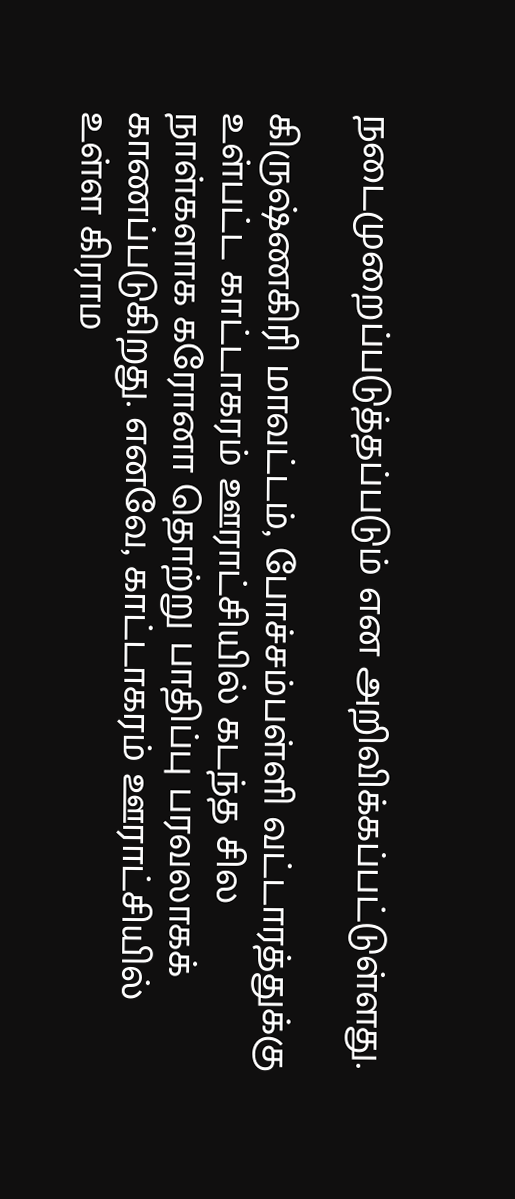நடைமுறைப்படுத்தப்படும் என அறிவிக்கப்பட்டுள்ளது.

கிருஷ்ணகிரி மாவட்டம், போச்சம்பள்ளி வட்டாரத்துக்கு உள்பட்ட காட்டாகரம் ஊராட்சியில் கடந்த சில நாள்களாக கரோனா தொற்று பாதிப்பு பரவலாகக் காணப்படுகிறது. எனவே, காட்டாகரம் ஊராட்சியில் உள்ள கிராம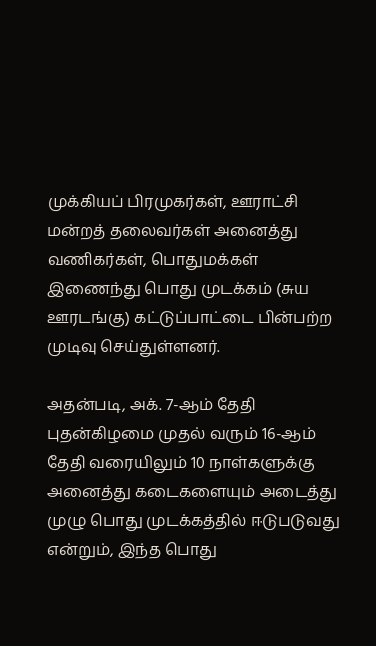முக்கியப் பிரமுகர்கள், ஊராட்சி மன்றத் தலைவர்கள் அனைத்து வணிகர்கள், பொதுமக்கள் இணைந்து பொது முடக்கம் (சுய ஊரடங்கு) கட்டுப்பாட்டை பின்பற்ற முடிவு செய்துள்ளனர்.

அதன்படி, அக். 7-ஆம் தேதி புதன்கிழமை முதல் வரும் 16-ஆம் தேதி வரையிலும் 10 நாள்களுக்கு அனைத்து கடைகளையும் அடைத்து முழு பொது முடக்கத்தில் ஈடுபடுவது என்றும், இந்த பொது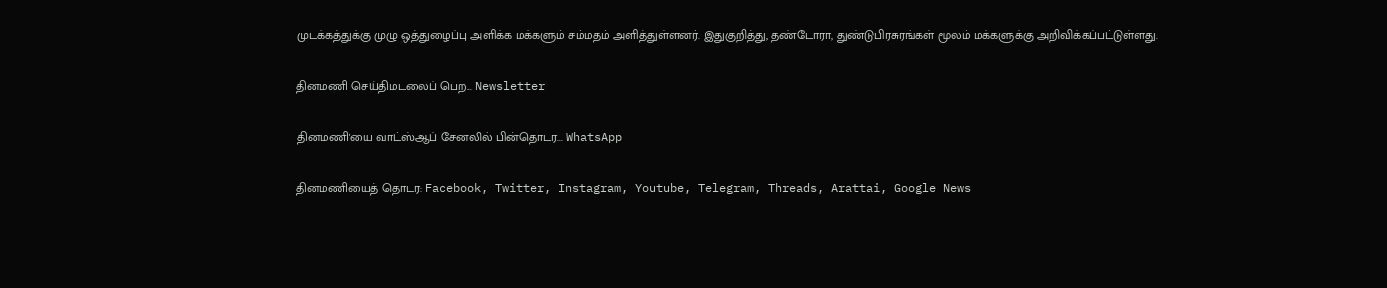முடக்கத்துக்கு முழு ஒத்துழைப்பு அளிக்க மக்களும் சம்மதம் அளித்துள்ளனர். இதுகுறித்து, தண்டோரா, துண்டுபிரசுரங்கள் மூலம் மக்களுக்கு அறிவிக்கப்பட்டுள்ளது.

தினமணி செய்திமடலைப் பெற... Newsletter

தினமணி'யை வாட்ஸ்ஆப் சேனலில் பின்தொடர... WhatsApp

தினமணியைத் தொடர: Facebook, Twitter, Instagram, Youtube, Telegram, Threads, Arattai, Google News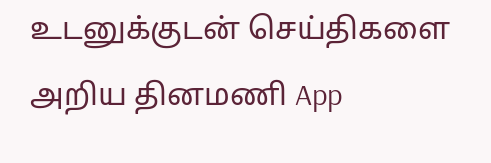உடனுக்குடன் செய்திகளை அறிய தினமணி App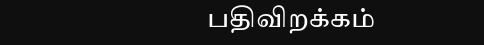பதிவிறக்கம்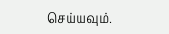செய்யவும்.